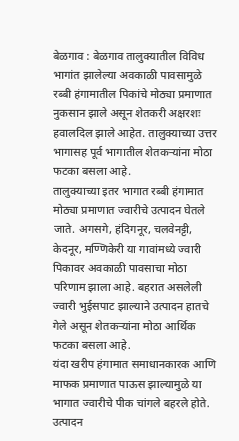बेळगाव : बेळगाव तालुक्यातील विविध भागांत झालेल्या अवकाळी पावसामुळे रब्बी हंगामातील पिकांचे मोठ्या प्रमाणात नुकसान झाले असून शेतकरी अक्षरशः हवालदिल झाले आहेत. तालुक्याच्या उत्तर भागासह पूर्व भागातील शेतकऱ्यांना मोठा फटका बसला आहे.
तालुक्याच्या इतर भागात रब्बी हंगामात मोठ्या प्रमाणात ज्वारीचे उत्पादन घेतले जाते. अगसगे, हंदिगनूर, चलवेनट्टी, केदनूर, मण्णिकेरी या गावांमध्ये ज्वारी पिकावर अवकाळी पावसाचा मोठा परिणाम झाला आहे. बहरात असलेली ज्वारी भुईसपाट झाल्याने उत्पादन हातचे गेले असून शेतकऱ्यांना मोठा आर्थिक फटका बसला आहे.
यंदा खरीप हंगामात समाधानकारक आणि माफक प्रमाणात पाऊस झाल्यामुळे या भागात ज्वारीचे पीक चांगले बहरले होते. उत्पादन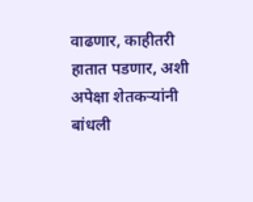वाढणार, काहीतरी हातात पडणार, अशी अपेक्षा शेतकऱ्यांनी बांधली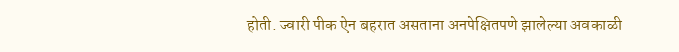होती. ज्वारी पीक ऐन बहरात असताना अनपेक्षितपणे झालेल्या अवकाळी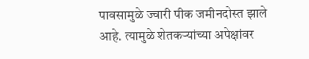पावसामुळे ज्वारी पीक जमीनदोस्त झाले आहे. त्यामुळे शेतकऱ्यांच्या अपेक्षांवर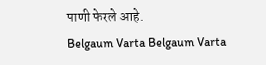पाणी फेरले आहे.
Belgaum Varta Belgaum Varta